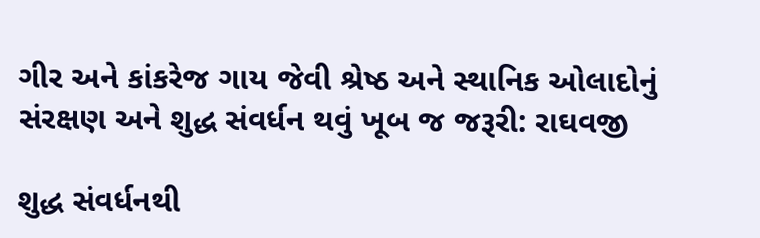ગીર અને કાંકરેજ ગાય જેવી શ્રેષ્ઠ અને સ્થાનિક ઓલાદોનું સંરક્ષણ અને શુદ્ધ સંવર્ધન થવું ખૂબ જ જરૂરી: રાઘવજી

શુદ્ધ સંવર્ધનથી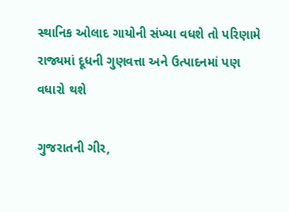સ્થાનિક ઓલાદ ગાયોની સંખ્યા વધશે તો પરિણામે રાજ્યમાં દૂધની ગુણવત્તા અને ઉત્પાદનમાં પણ વધારો થશે

ગુજરાતની ગીર,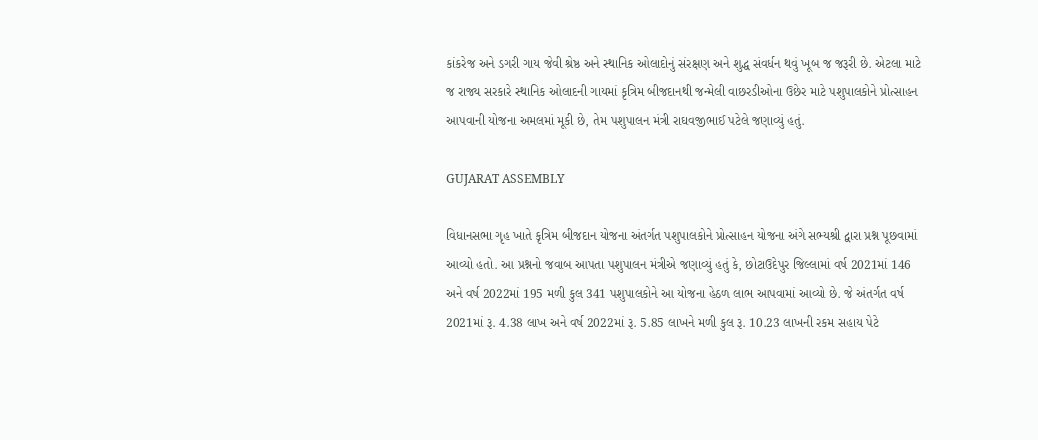કાંકરેજ અને ડગરી ગાય જેવી શ્રેષ્ઠ અને સ્થાનિક ઓલાદોનું સંરક્ષણ અને શુદ્ધ સંવર્ધન થવું ખૂબ જ જરૂરી છે. એટલા માટે જ રાજ્ય સરકારે સ્થાનિક ઓલાદની ગાયમાં કૃત્રિમ બીજદાનથી જન્મેલી વાછરડીઓના ઉછેર માટે પશુપાલકોને પ્રોત્સાહન આપવાની યોજના અમલમાં મૂકી છે, તેમ પશુપાલન મંત્રી રાઘવજીભાઈ પટેલે જણાવ્યું હતું.

GUJARAT ASSEMBLY

વિધાનસભા ગૃહ ખાતે કૃત્રિમ બીજદાન યોજના અંતર્ગત પશુપાલકોને પ્રોત્સાહન યોજના અંગે સભ્યશ્રી દ્વારા પ્રશ્ન પૂછવામાં આવ્યો હતો. આ પ્રશ્નનો જવાબ આપતા પશુપાલન મંત્રીએ જણાવ્યું હતું કે, છોટાઉદેપુર જિલ્લામાં વર્ષ 2021માં 146 અને વર્ષ 2022માં 195 મળી કુલ 341 પશુપાલકોને આ યોજના હેઠળ લાભ આપવામાં આવ્યો છે. જે અંતર્ગત વર્ષ 2021માં રૂ. 4.38 લાખ અને વર્ષ 2022માં રૂ. 5.85 લાખને મળી કુલ રૂ. 10.23 લાખની રકમ સહાય પેટે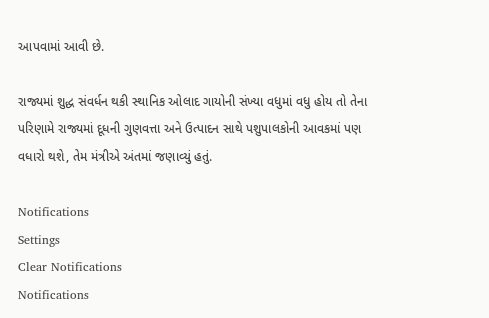આપવામાં આવી છે.

રાજ્યમાં શુદ્ધ સંવર્ધન થકી સ્થાનિક ઓલાદ ગાયોની સંખ્યા વધુમાં વધુ હોય તો તેના પરિણામે રાજ્યમાં દૂધની ગુણવત્તા અને ઉત્પાદન સાથે પશુપાલકોની આવકમાં પણ વધારો થશે, તેમ મંત્રીએ અંતમાં જણાવ્યું હતું.

Notifications
Settings
Clear Notifications
Notifications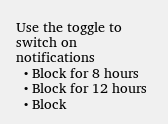Use the toggle to switch on notifications
  • Block for 8 hours
  • Block for 12 hours
  • Block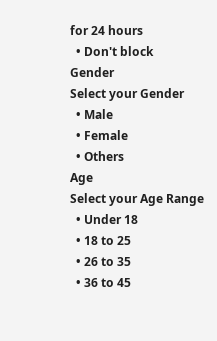for 24 hours
  • Don't block
Gender
Select your Gender
  • Male
  • Female
  • Others
Age
Select your Age Range
  • Under 18
  • 18 to 25
  • 26 to 35
  • 36 to 45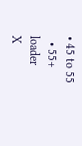• 45 to 55
  • 55+
loader
X